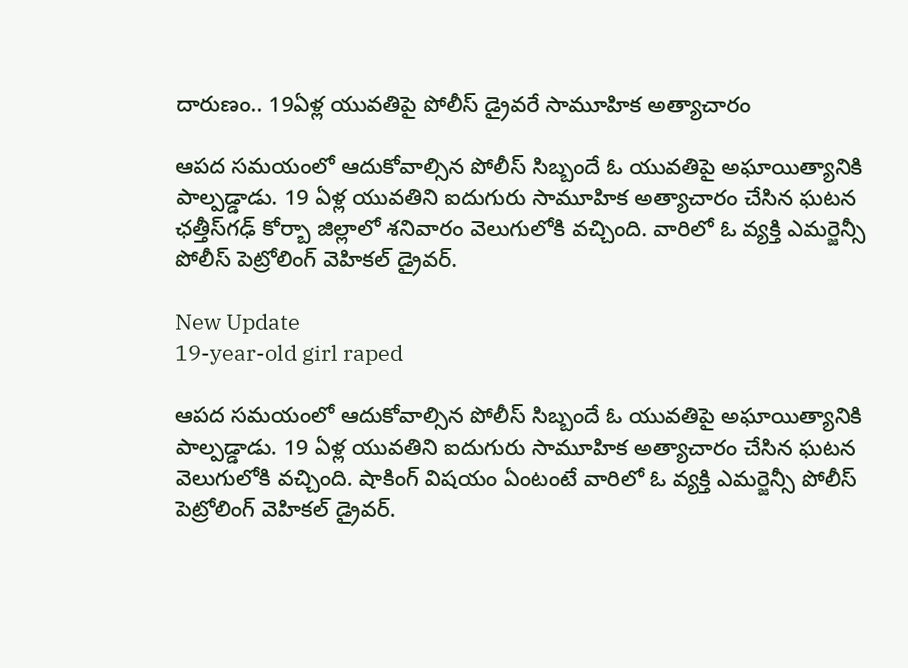దారుణం.. 19ఏళ్ల యువతిపై పోలీస్ డ్రైవరే సామూహిక అత్యాచారం

ఆపద సమయంలో ఆదుకోవాల్సిన పోలీస్ సిబ్బందే ఓ యువతిపై అఘాయిత్యానికి పాల్పడ్డాడు. 19 ఏళ్ల యువతిని ఐదుగురు సామూహిక అత్యాచారం చేసిన ఘటన ఛత్తీస్‌గఢ్‌ కోర్బా జిల్లాలో శనివారం వెలుగులోకి వచ్చింది. వారిలో ఓ వ్యక్తి ఎమర్జెన్సీ పోలీస్ పెట్రోలింగ్ వెహికల్ డ్రైవర్.

New Update
19-year-old girl raped

ఆపద సమయంలో ఆదుకోవాల్సిన పోలీస్ సిబ్బందే ఓ యువతిపై అఘాయిత్యానికి పాల్పడ్డాడు. 19 ఏళ్ల యువతిని ఐదుగురు సామూహిక అత్యాచారం చేసిన ఘటన వెలుగులోకి వచ్చింది. షాకింగ్ విషయం ఏంటంటే వారిలో ఓ వ్యక్తి ఎమర్జెన్సీ పోలీస్ పెట్రోలింగ్ వెహికల్ డ్రైవర్.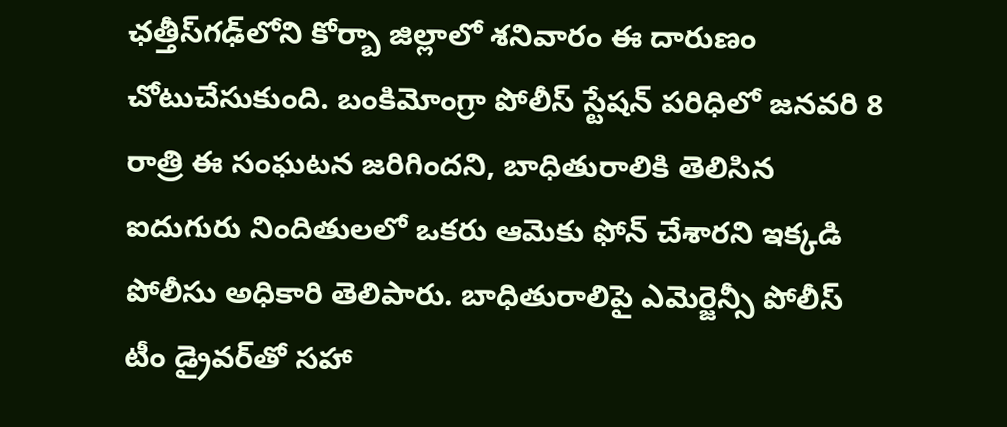ఛత్తీస్‌గఢ్‌లోని కోర్బా జిల్లాలో శనివారం ఈ దారుణం చోటుచేసుకుంది. బంకిమోంగ్రా పోలీస్ స్టేషన్ పరిధిలో జనవరి 8 రాత్రి ఈ సంఘటన జరిగిందని, బాధితురాలికి తెలిసిన ఐదుగురు నిందితులలో ఒకరు ఆమెకు ఫోన్ చేశారని ఇక్కడి పోలీసు అధికారి తెలిపారు. బాధితురాలిపై ఎమెర్జెన్సీ పోలీస్ టీం డ్రైవర్‌తో సహా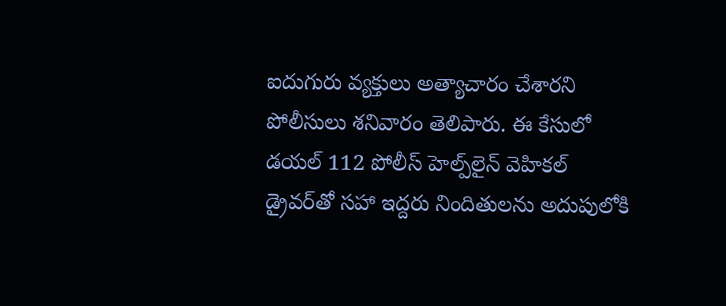ఐదుగురు వ్యక్తులు అత్యాచారం చేశారని పోలీసులు శనివారం తెలిపారు. ఈ కేసులో డయల్ 112 పోలీస్ హెల్ప్‌లైన్ వెహికల్ డ్రైవర్‌తో సహా ఇద్దరు నిందితులను అదుపులోకి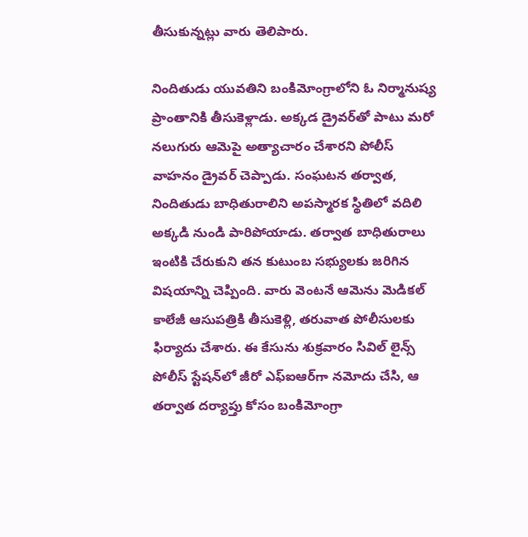తీసుకున్నట్లు వారు తెలిపారు.

నిందితుడు యువతిని బంకిమోంగ్రాలోని ఓ నిర్మానుష్య ప్రాంతానికి తీసుకెళ్లాడు. అక్కడ డ్రైవర్‌తో పాటు మరో నలుగురు ఆమెపై అత్యాచారం చేశారని పోలీస్ వాహనం డ్రైవర్ చెప్పాడు. సంఘటన తర్వాత, నిందితుడు బాధితురాలిని అపస్మారక స్థితిలో వదిలి అక్కడి నుండి పారిపోయాడు. తర్వాత బాధితురాలు ఇంటికి చేరుకుని తన కుటుంబ సభ్యులకు జరిగిన విషయాన్ని చెప్పింది. వారు వెంటనే ఆమెను మెడికల్ కాలేజీ ఆసుపత్రికి తీసుకెళ్లి, తరువాత పోలీసులకు ఫిర్యాదు చేశారు. ఈ కేసును శుక్రవారం సివిల్ లైన్స్ పోలీస్ స్టేషన్‌లో జీరో ఎఫ్‌ఐఆర్‌గా నమోదు చేసి, ఆ తర్వాత దర్యాప్తు కోసం బంకిమోంగ్రా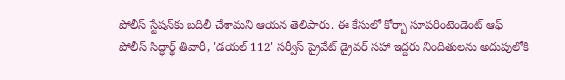పోలీస్ స్టేషన్‌కు బదిలీ చేశామని ఆయన తెలిపారు. ఈ కేసులో కోర్బా సూపరింటెండెంట్ ఆఫ్ పోలీస్ సిద్ధార్థ్ తివారీ, 'డయల్ 112' సర్వీస్ ప్రైవేట్ డ్రైవర్ సహా ఇద్దరు నిందితులను అదుపులోకి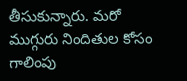తీసుకున్నారు. మరో ముగ్గురు నిందితుల కోసం గాలింపు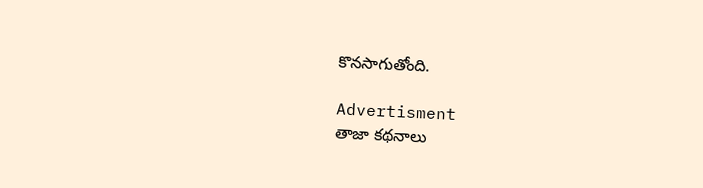కొనసాగుతోంది.

Advertisment
తాజా కథనాలు